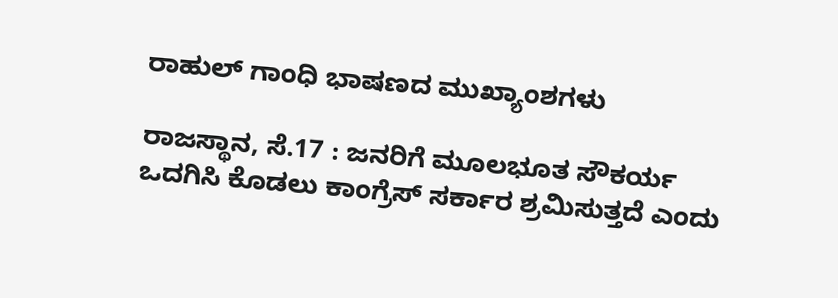ರಾಹುಲ್ ಗಾಂಧಿ ಭಾಷಣದ ಮುಖ್ಯಾಂಶಗಳು

ರಾಜಸ್ಥಾನ, ಸೆ.17 : ಜನರಿಗೆ ಮೂಲಭೂತ ಸೌಕರ್ಯ ಒದಗಿಸಿ ಕೊಡಲು ಕಾಂಗ್ರೆಸ್ ಸರ್ಕಾರ ಶ್ರಮಿಸುತ್ತದೆ ಎಂದು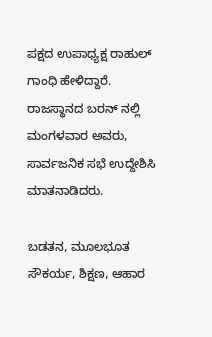ಪಕ್ಷದ ಉಪಾಧ್ಯಕ್ಷ ರಾಹುಲ್ ಗಾಂಧಿ ಹೇಳಿದ್ದಾರೆ. ರಾಜಸ್ಥಾನದ ಬರನ್ ನಲ್ಲಿ ಮಂಗಳವಾರ ಅವರು, ಸಾರ್ವಜನಿಕ ಸಭೆ ಉದ್ದೇಶಿಸಿ ಮಾತನಾಡಿದರು.

ಬಡತನ, ಮೂಲಭೂತ ಸೌಕರ್ಯ, ಶಿಕ್ಷಣ, ಆಹಾರ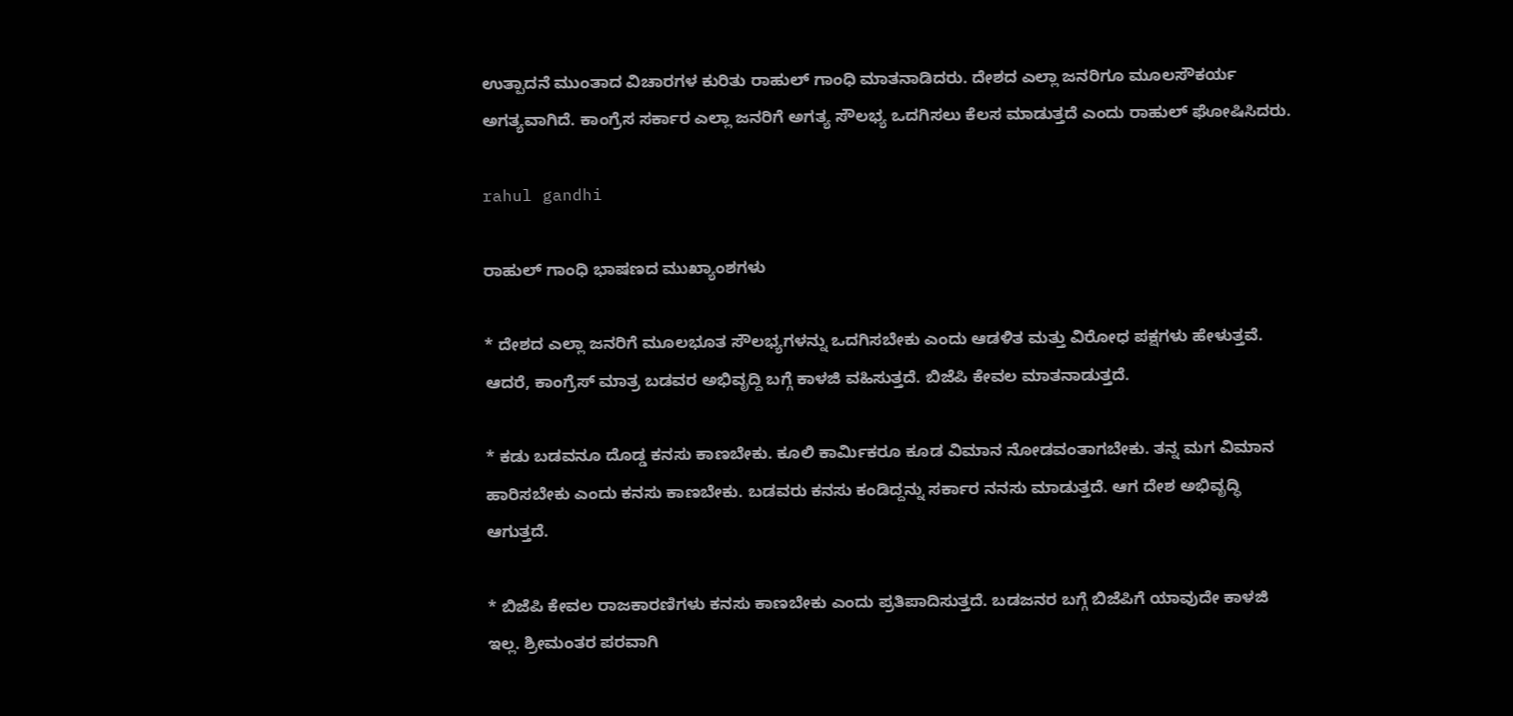ಉತ್ಪಾದನೆ ಮುಂತಾದ ವಿಚಾರಗಳ ಕುರಿತು ರಾಹುಲ್ ಗಾಂಧಿ ಮಾತನಾಡಿದರು. ದೇಶದ ಎಲ್ಲಾ ಜನರಿಗೂ ಮೂಲಸೌಕರ್ಯ ಅಗತ್ಯವಾಗಿದೆ. ಕಾಂಗ್ರೆಸ ಸರ್ಕಾರ ಎಲ್ಲಾ ಜನರಿಗೆ ಅಗತ್ಯ ಸೌಲಭ್ಯ ಒದಗಿಸಲು ಕೆಲಸ ಮಾಡುತ್ತದೆ ಎಂದು ರಾಹುಲ್ ಘೋಷಿಸಿದರು.

rahul gandhi

ರಾಹುಲ್ ಗಾಂಧಿ ಭಾಷಣದ ಮುಖ್ಯಾಂಶಗಳು

* ದೇಶದ ಎಲ್ಲಾ ಜನರಿಗೆ ಮೂಲಭೂತ ಸೌಲಭ್ಯಗಳನ್ನು ಒದಗಿಸಬೇಕು ಎಂದು ಆಡಳಿತ ಮತ್ತು ವಿರೋಧ ಪಕ್ಷಗಳು ಹೇಳುತ್ತವೆ. ಆದರೆ, ಕಾಂಗ್ರೆಸ್ ಮಾತ್ರ ಬಡವರ ಅಭಿವೃದ್ದಿ ಬಗ್ಗೆ ಕಾಳಜಿ ವಹಿಸುತ್ತದೆ. ಬಿಜೆಪಿ ಕೇವಲ ಮಾತನಾಡುತ್ತದೆ.

* ಕಡು ಬಡವನೂ ದೊಡ್ಡ ಕನಸು ಕಾಣಬೇಕು. ಕೂಲಿ ಕಾರ್ಮಿಕರೂ ಕೂಡ ವಿಮಾನ ನೋಡವಂತಾಗಬೇಕು. ತನ್ನ ಮಗ ವಿಮಾನ ಹಾರಿಸಬೇಕು ಎಂದು ಕನಸು ಕಾಣಬೇಕು. ಬಡವರು ಕನಸು ಕಂಡಿದ್ದನ್ನು ಸರ್ಕಾರ ನನಸು ಮಾಡುತ್ತದೆ. ಆಗ ದೇಶ ಅಭಿವೃದ್ಧಿ ಆಗುತ್ತದೆ.

* ಬಿಜೆಪಿ ಕೇವಲ ರಾಜಕಾರಣಿಗಳು ಕನಸು ಕಾಣಬೇಕು ಎಂದು ಪ್ರತಿಪಾದಿಸುತ್ತದೆ. ಬಡಜನರ ಬಗ್ಗೆ ಬಿಜೆಪಿಗೆ ಯಾವುದೇ ಕಾಳಜಿ ಇಲ್ಲ. ಶ್ರೀಮಂತರ ಪರವಾಗಿ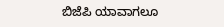ಬಿಜೆಪಿ ಯಾವಾಗಲೂ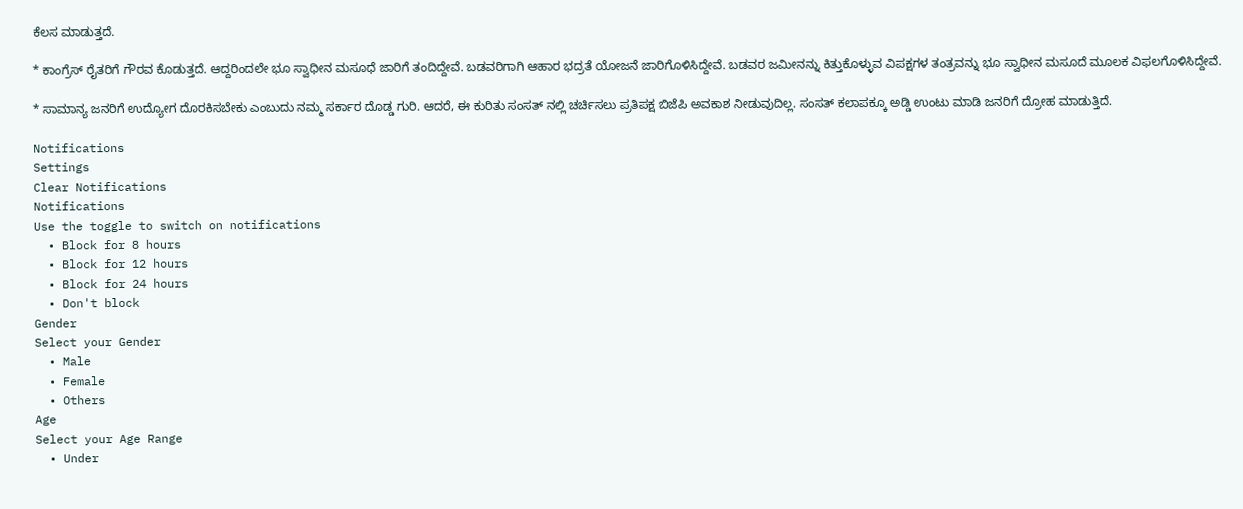ಕೆಲಸ ಮಾಡುತ್ತದೆ.

* ಕಾಂಗ್ರೆಸ್ ರೈತರಿಗೆ ಗೌರವ ಕೊಡುತ್ತದೆ. ಆದ್ದರಿಂದಲೇ ಭೂ ಸ್ವಾಧೀನ ಮಸೂಧೆ ಜಾರಿಗೆ ತಂದಿದ್ದೇವೆ. ಬಡವರಿಗಾಗಿ ಆಹಾರ ಭದ್ರತೆ ಯೋಜನೆ ಜಾರಿಗೊಳಿಸಿದ್ದೇವೆ. ಬಡವರ ಜಮೀನನ್ನು ಕಿತ್ತುಕೊಳ್ಳುವ ವಿಪಕ್ಷಗಳ ತಂತ್ರವನ್ನು ಭೂ ಸ್ವಾಧೀನ ಮಸೂದೆ ಮೂಲಕ ವಿಫಲಗೊಳಿಸಿದ್ದೇವೆ.

* ಸಾಮಾನ್ಯ ಜನರಿಗೆ ಉದ್ಯೋಗ ದೊರಕಿಸಬೇಕು ಎಂಬುದು ನಮ್ಮ ಸರ್ಕಾರ ದೊಡ್ಡ ಗುರಿ. ಆದರೆ, ಈ ಕುರಿತು ಸಂಸತ್ ನಲ್ಲಿ ಚರ್ಚಿಸಲು ಪ್ರತಿಪಕ್ಷ ಬಿಜೆಪಿ ಅವಕಾಶ ನೀಡುವುದಿಲ್ಲ. ಸಂಸತ್ ಕಲಾಪಕ್ಕೂ ಅಡ್ಡಿ ಉಂಟು ಮಾಡಿ ಜನರಿಗೆ ದ್ರೋಹ ಮಾಡುತ್ತಿದೆ.

Notifications
Settings
Clear Notifications
Notifications
Use the toggle to switch on notifications
  • Block for 8 hours
  • Block for 12 hours
  • Block for 24 hours
  • Don't block
Gender
Select your Gender
  • Male
  • Female
  • Others
Age
Select your Age Range
  • Under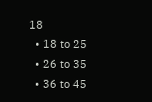18
  • 18 to 25
  • 26 to 35
  • 36 to 45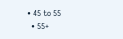• 45 to 55
  • 55+